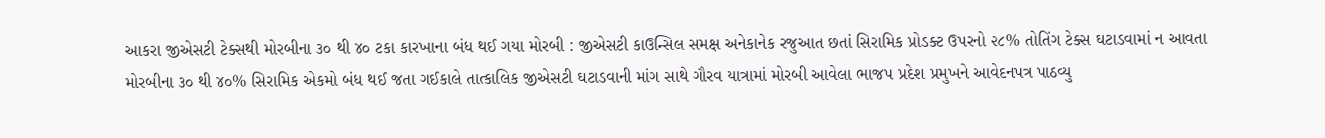આકરા જીએસટી ટેક્સથી મોરબીના ૩૦ થી ૪૦ ટકા કારખાના બંધ થઈ ગયા મોરબી : જીએસટી કાઉન્સિલ સમક્ષ અનેકાનેક રજુઆત છતાં સિરામિક પ્રોડક્ટ ઉપરનો ૨૮% તોતિંગ ટેક્સ ઘટાડવામાં ન આવતા મોરબીના ૩૦ થી ૪૦% સિરામિક એકમો બંધ થઈ જતા ગઈકાલે તાત્કાલિક જીએસટી ઘટાડવાની માંગ સાથે ગૌરવ યાત્રામાં મોરબી આવેલા ભાજપ પ્રદેશ પ્રમુખને આવેદનપત્ર પાઠવ્યુ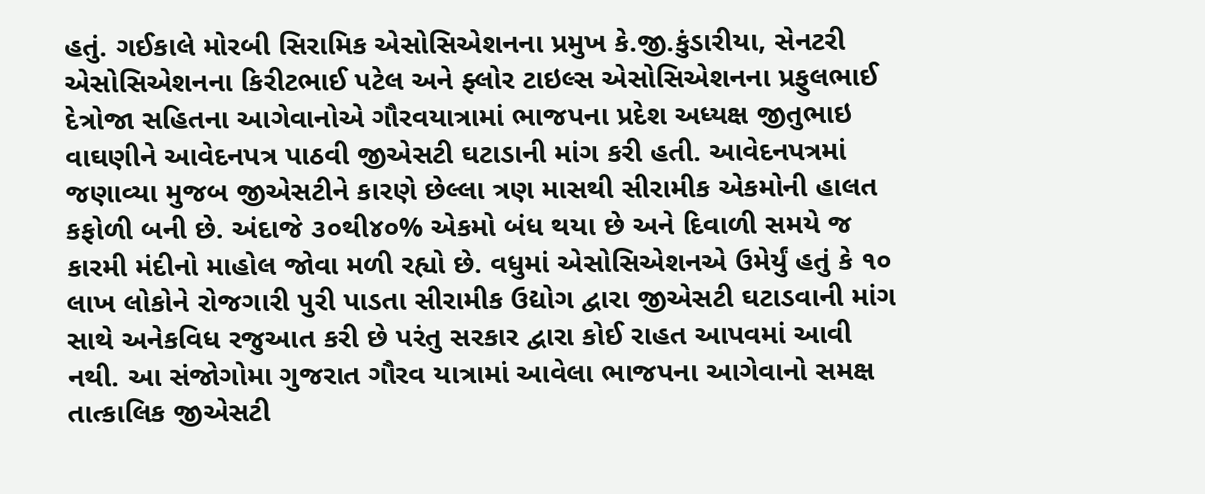હતું. ગઈકાલે મોરબી સિરામિક એસોસિએશનના પ્રમુખ કે.જી.કુંડારીયા, સેનટરી એસોસિએશનના કિરીટભાઈ પટેલ અને ફ્લોર ટાઇલ્સ એસોસિએશનના પ્રફુલભાઈ દેત્રોજા સહિતના આગેવાનોએ ગૌરવયાત્રામાં ભાજપના પ્રદેશ અધ્યક્ષ જીતુભાઇ વાઘણીને આવેદનપત્ર પાઠવી જીએસટી ઘટાડાની માંગ કરી હતી. આવેદનપત્રમાં જણાવ્યા મુજબ જીએસટીને કારણે છેલ્લા ત્રણ માસથી સીરામીક એકમોની હાલત કફોળી બની છે. અંદાજે ૩૦થી૪૦% એકમો બંધ થયા છે અને દિવાળી સમયે જ કારમી મંદીનો માહોલ જોવા મળી રહ્યો છે. વધુમાં એસોસિએશનએ ઉમેર્યું હતું કે ૧૦ લાખ લોકોને રોજગારી પુરી પાડતા સીરામીક ઉદ્યોગ દ્વારા જીએસટી ઘટાડવાની માંગ સાથે અનેકવિધ રજુઆત કરી છે પરંતુ સરકાર દ્વારા કોઈ રાહત આપવમાં આવી નથી. આ સંજોગોમા ગુજરાત ગૌરવ યાત્રામાં આવેલા ભાજપના આગેવાનો સમક્ષ તાત્કાલિક જીએસટી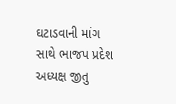ઘટાડવાની માંગ સાથે ભાજપ પ્રદેશ અધ્યક્ષ જીતુ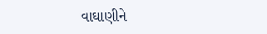વાઘાણીને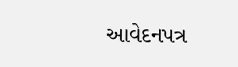આવેદનપત્ર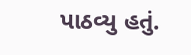પાઠવ્યુ હતું.